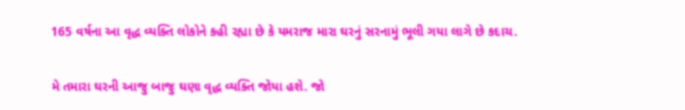165 વર્ષના આ વૃદ્ધ વ્યક્તિ લોકોને કહી રહ્યા છે કે યમરાજ મારા ઘરનું સરનામું ભૂલી ગયા લાગે છે કદાચ.

મે તમારા ઘરની આજુ બાજુ ઘણા વૃદ્ધ વ્યક્તિ જોયા હશે. જો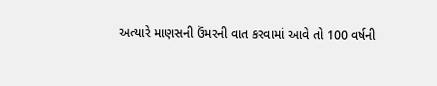અત્યારે માણસની ઉંમરની વાત કરવામાં આવે તો 100 વર્ષની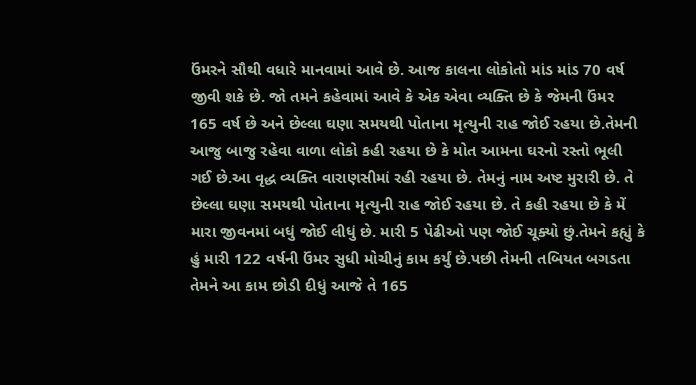ઉંમરને સૌથી વધારે માનવામાં આવે છે. આજ કાલના લોકોતો માંડ માંડ 70 વર્ષ જીવી શકે છે. જો તમને કહેવામાં આવે કે એક એવા વ્યક્તિ છે કે જેમની ઉંમર 165 વર્ષ છે અને છેલ્લા ઘણા સમયથી પોતાના મૃત્યુની રાહ જોઈ રહયા છે.તેમની આજુ બાજુ રહેવા વાળા લોકો કહી રહયા છે કે મોત આમના ઘરનો રસ્તો ભૂલી ગઈ છે.આ વૃદ્ધ વ્યક્તિ વારાણસીમાં રહી રહયા છે. તેમનું નામ અષ્ટ મુરારી છે. તે છેલ્લા ઘણા સમયથી પોતાના મૃત્યુની રાહ જોઈ રહયા છે. તે કહી રહયા છે કે મેં મારા જીવનમાં બધું જોઈ લીધું છે. મારી 5 પેઢીઓ પણ જોઈ ચૂક્યો છું.તેમને કહ્યું કે હું મારી 122 વર્ષની ઉંમર સુધી મોચીનું કામ કર્યું છે.પછી તેમની તબિયત બગડતા તેમને આ કામ છોડી દીધું આજે તે 165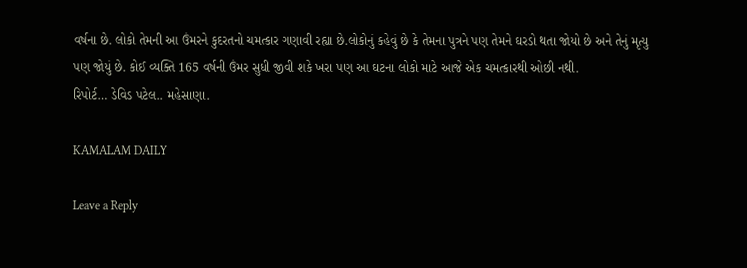વર્ષના છે. લોકો તેમની આ ઉંમરને કુદરતનો ચમત્કાર ગણાવી રહ્યા છે.લોકોનું કહેવું છે કે તેમના પુત્રને પણ તેમને ઘરડો થતા જોયો છે અને તેનું મૃત્યુ પણ જોયું છે. કોઈ વ્યક્તિ 165 વર્ષની ઉંમર સુધી જીવી શકે ખરા પણ આ ઘટના લોકો માટે આજે એક ચમત્કારથી ઓછી નથી.
રિપોર્ટ… ડેવિડ પટેલ.. મહેસાણા.

KAMALAM DAILY

Leave a Reply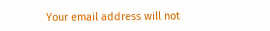Your email address will not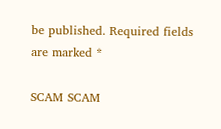be published. Required fields are marked *

SCAM SCAM